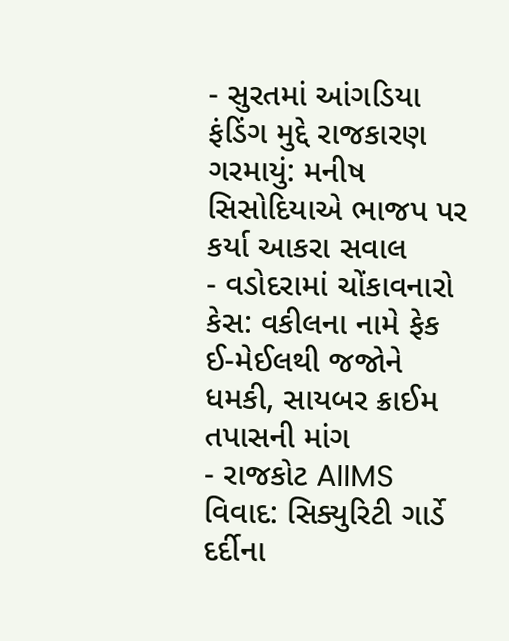- સુરતમાં આંગડિયા ફંડિંગ મુદ્દે રાજકારણ ગરમાયું: મનીષ સિસોદિયાએ ભાજપ પર કર્યા આકરા સવાલ
- વડોદરામાં ચોંકાવનારો કેસ: વકીલના નામે ફેક ઈ-મેઈલથી જજોને ધમકી, સાયબર ક્રાઈમ તપાસની માંગ
- રાજકોટ AIIMS વિવાદ: સિક્યુરિટી ગાર્ડે દર્દીના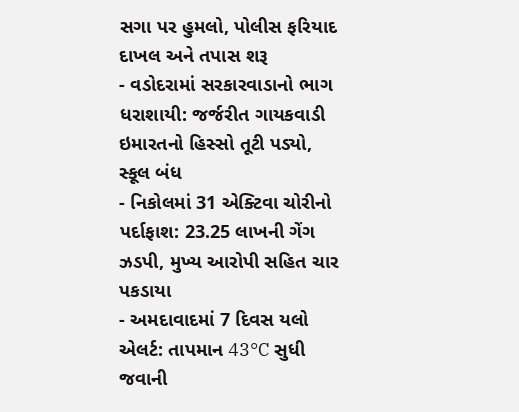સગા પર હુમલો, પોલીસ ફરિયાદ દાખલ અને તપાસ શરૂ
- વડોદરામાં સરકારવાડાનો ભાગ ધરાશાયી: જર્જરીત ગાયકવાડી ઇમારતનો હિસ્સો તૂટી પડ્યો, સ્કૂલ બંધ
- નિકોલમાં 31 એક્ટિવા ચોરીનો પર્દાફાશ: 23.25 લાખની ગેંગ ઝડપી, મુખ્ય આરોપી સહિત ચાર પકડાયા
- અમદાવાદમાં 7 દિવસ યલો એલર્ટ: તાપમાન 43°C સુધી જવાની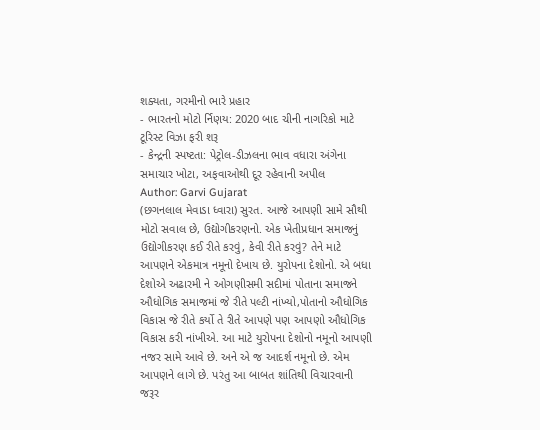શક્યતા, ગરમીનો ભારે પ્રહાર
- ભારતનો મોટો ર્નિણય: 2020 બાદ ચીની નાગરિકો માટે ટૂરિસ્ટ વિઝા ફરી શરૂ
- કેન્દ્રની સ્પષ્ટતા: પેટ્રોલ-ડીઝલના ભાવ વધારા અંગેના સમાચાર ખોટા, અફવાઓથી દૂર રહેવાની અપીલ
Author: Garvi Gujarat
(છગનલાલ મેવાડા ધ્વારા) સુરત. આજે આપણી સામે સૌથી મોટો સવાલ છે, ઉદ્યોગીકરણનો. એક ખેતીપ્રધાન સમાજનું ઉદ્યોગીકરણ કઈ રીતે કરવું, કેવી રીતે કરવું? તેને માટે આપણને એકમાત્ર નમૂનો દેખાય છે. યુરોપના દેશોનો. એ બધા દેશોએ અઢારમી ને ઓગણીસમી સદીમાં પોતાના સમાજને ઔધોગિક સમાજમાં જે રીતે પલ્ટી નાંખ્યો,પોતાનો ઔધોગિક વિકાસ જે રીતે કર્યો તે રીતે આપણે પણ આપણો ઔધોગિક વિકાસ કરી નાંખીએ. આ માટે યુરોપના દેશોનો નમૂનો આપણી નજર સામે આવે છે. અને એ જ આદર્શ નમૂનો છે. એમ આપણને લાગે છે. પરંતુ આ બાબત શાંતિથી વિચારવાની જરૂર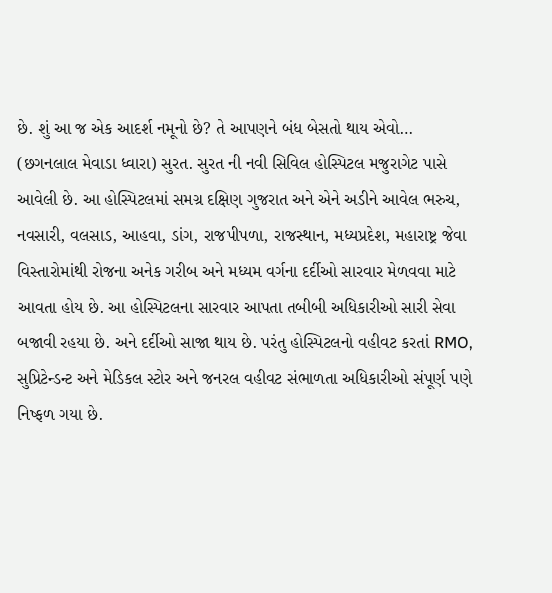છે. શું આ જ એક આદર્શ નમૂનો છે? તે આપણને બંધ બેસતો થાય એવો…
(છગનલાલ મેવાડા ધ્વારા) સુરત. સુરત ની નવી સિવિલ હોસ્પિટલ મજુરાગેટ પાસે આવેલી છે. આ હોસ્પિટલમાં સમગ્ર દક્ષિણ ગુજરાત અને એને અડીને આવેલ ભરુચ, નવસારી, વલસાડ, આહવા, ડાંગ, રાજપીપળા, રાજસ્થાન, મધ્યપ્રદેશ, મહારાષ્ટ્ર જેવા વિસ્તારોમાંથી રોજના અનેક ગરીબ અને મધ્યમ વર્ગના દર્દીઓ સારવાર મેળવવા માટે આવતા હોય છે. આ હોસ્પિટલના સારવાર આપતા તબીબી અધિકારીઓ સારી સેવા બજાવી રહયા છે. અને દર્દીઓ સાજા થાય છે. પરંતુ હોસ્પિટલનો વહીવટ કરતાં RMO, સુપ્રિટેન્ડન્ટ અને મેડિકલ સ્ટોર અને જનરલ વહીવટ સંભાળતા અધિકારીઓ સંપૂર્ણ પણે નિષ્ફળ ગયા છે.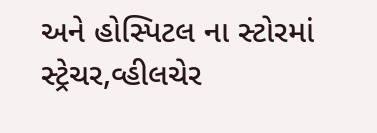અને હોસ્પિટલ ના સ્ટોરમાં સ્ટ્રેચર,વ્હીલચેર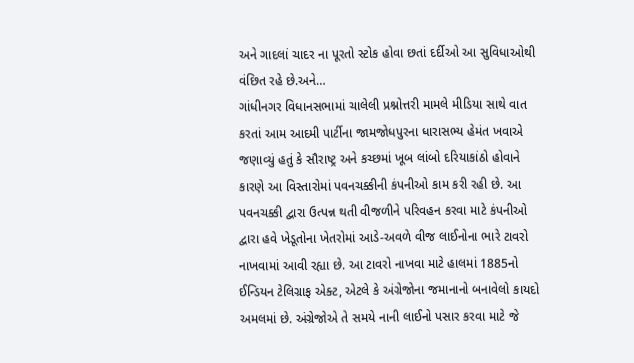અને ગાદલાં ચાદર ના પૂરતો સ્ટોક હોવા છતાં દર્દીઓ આ સુવિધાઓથી વંછિત રહે છે.અને…
ગાંધીનગર વિધાનસભામાં ચાલેલી પ્રશ્નોત્તરી મામલે મીડિયા સાથે વાત કરતાં આમ આદમી પાર્ટીના જામજોધપુરના ધારાસભ્ય હેમંત ખવાએ જણાવ્યું હતું કે સૌરાષ્ટ્ર અને કચ્છમાં ખૂબ લાંબો દરિયાકાંઠો હોવાને કારણે આ વિસ્તારોમાં પવનચક્કીની કંપનીઓ કામ કરી રહી છે. આ પવનચક્કી દ્વારા ઉત્પન્ન થતી વીજળીને પરિવહન કરવા માટે કંપનીઓ દ્વારા હવે ખેડૂતોના ખેતરોમાં આડે-અવળે વીજ લાઈનોના ભારે ટાવરો નાખવામાં આવી રહ્યા છે. આ ટાવરો નાખવા માટે હાલમાં 1885નો ઈન્ડિયન ટેલિગ્રાફ એક્ટ, એટલે કે અંગ્રેજોના જમાનાનો બનાવેલો કાયદો અમલમાં છે. અંગ્રેજોએ તે સમયે નાની લાઈનો પસાર કરવા માટે જે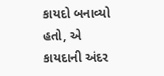કાયદો બનાવ્યો હતો, એ કાયદાની અંદર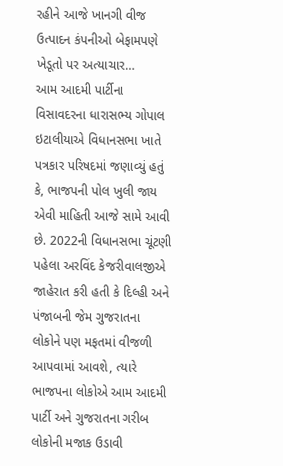રહીને આજે ખાનગી વીજ ઉત્પાદન કંપનીઓ બેફામપણે ખેડૂતો પર અત્યાચાર…
આમ આદમી પાર્ટીના વિસાવદરના ધારાસભ્ય ગોપાલ ઇટાલીયાએ વિધાનસભા ખાતે પત્રકાર પરિષદમાં જણાવ્યું હતું કે, ભાજપની પોલ ખુલી જાય એવી માહિતી આજે સામે આવી છે. 2022ની વિધાનસભા ચૂંટણી પહેલા અરવિંદ કેજરીવાલજીએ જાહેરાત કરી હતી કે દિલ્હી અને પંજાબની જેમ ગુજરાતના લોકોને પણ મફતમાં વીજળી આપવામાં આવશે, ત્યારે ભાજપના લોકોએ આમ આદમી પાર્ટી અને ગુજરાતના ગરીબ લોકોની મજાક ઉડાવી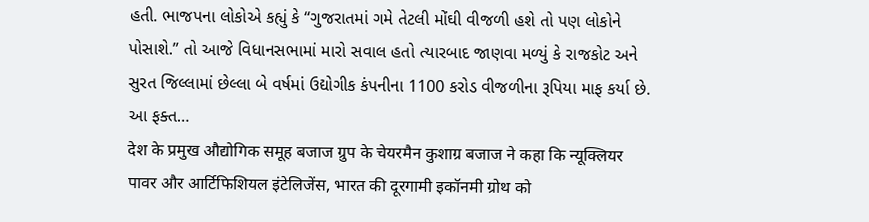હતી. ભાજપના લોકોએ કહ્યું કે “ગુજરાતમાં ગમે તેટલી મોંઘી વીજળી હશે તો પણ લોકોને પોસાશે.” તો આજે વિધાનસભામાં મારો સવાલ હતો ત્યારબાદ જાણવા મળ્યું કે રાજકોટ અને સુરત જિલ્લામાં છેલ્લા બે વર્ષમાં ઉદ્યોગીક કંપનીના 1100 કરોડ વીજળીના રૂપિયા માફ કર્યા છે. આ ફક્ત…
देश के प्रमुख औद्योगिक समूह बजाज ग्रुप के चेयरमैन कुशाग्र बजाज ने कहा कि न्यूक्लियर पावर और आर्टिफिशियल इंटेलिजेंस, भारत की दूरगामी इकॉनमी ग्रोथ को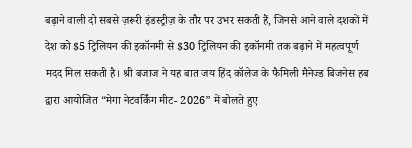बढ़ाने वाली दो सबसे ज़रूरी इंडस्ट्रीज़ के तौर पर उभर सकती हैं, जिनसे आने वाले दशकों में देश को $5 ट्रिलियन की इकॉनमी से $30 ट्रिलियन की इकॉनमी तक बढ़ाने में महत्वपूर्ण मदद मिल सकती है। श्री बजाज ने यह बात जय हिंद कॉलेज के फैमिली मैनेज्ड बिजनेस हब द्वारा आयोजित “मेगा नेटवर्किंग मीट- 2026” में बोलते हुए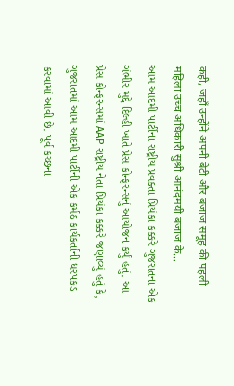कही, जहाँ उन्होंने अपनी बेटी और बजाज समूह की पहली महिला उच्च अधिकारी सुश्री आनंदमयी बजाज के…
આમ આદમી પાર્ટીના રાષ્ટ્રીય પ્રવક્તા પ્રિયંકા કક્કરે ગુજરાતના એક ગંભીર મુદ્દે દિલ્હી ખાતે પ્રેસ કોન્ફરન્સનું આયોજન કર્યું હતું. આ પ્રેસ કોન્ફરન્સમાં AAP રાષ્ટ્રીય નેતા પ્રિયંકા કક્કરે જણાવ્યું હતું કે, ગુજરાતમાં આમ આદમી પાર્ટીની એક કર્મઠ કાર્યકર્તાની ધરપકડ કરવામાં આવી છે. પૂર્વ કચ્છના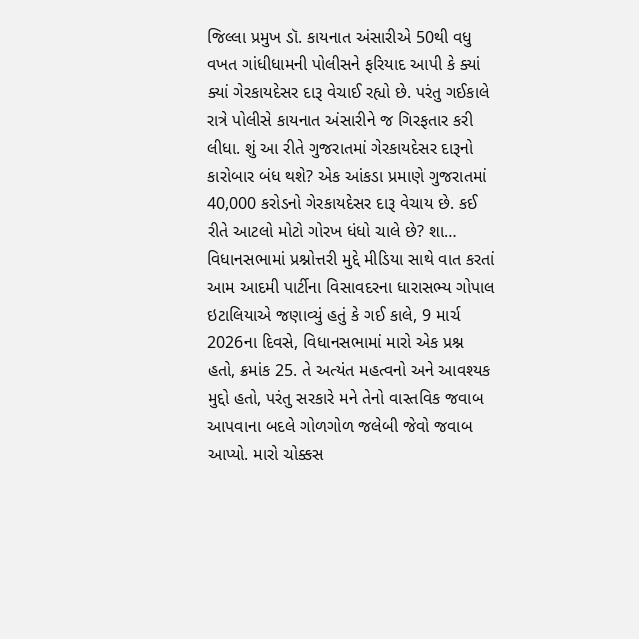જિલ્લા પ્રમુખ ડૉ. કાયનાત અંસારીએ 50થી વધુ વખત ગાંધીધામની પોલીસને ફરિયાદ આપી કે ક્યાં ક્યાં ગેરકાયદેસર દારૂ વેચાઈ રહ્યો છે. પરંતુ ગઈકાલે રાત્રે પોલીસે કાયનાત અંસારીને જ ગિરફતાર કરી લીધા. શું આ રીતે ગુજરાતમાં ગેરકાયદેસર દારૂનો કારોબાર બંધ થશે? એક આંકડા પ્રમાણે ગુજરાતમાં 40,000 કરોડનો ગેરકાયદેસર દારૂ વેચાય છે. કઈ રીતે આટલો મોટો ગોરખ ધંધો ચાલે છે? શા…
વિધાનસભામાં પ્રશ્નોત્તરી મુદ્દે મીડિયા સાથે વાત કરતાં આમ આદમી પાર્ટીના વિસાવદરના ધારાસભ્ય ગોપાલ ઇટાલિયાએ જણાવ્યું હતું કે ગઈ કાલે, 9 માર્ચ 2026ના દિવસે, વિધાનસભામાં મારો એક પ્રશ્ન હતો, ક્રમાંક 25. તે અત્યંત મહત્વનો અને આવશ્યક મુદ્દો હતો, પરંતુ સરકારે મને તેનો વાસ્તવિક જવાબ આપવાના બદલે ગોળગોળ જલેબી જેવો જવાબ આપ્યો. મારો ચોક્કસ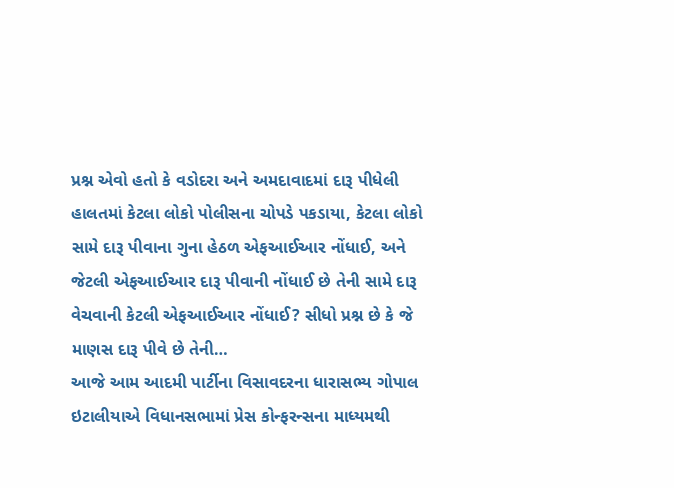પ્રશ્ન એવો હતો કે વડોદરા અને અમદાવાદમાં દારૂ પીધેલી હાલતમાં કેટલા લોકો પોલીસના ચોપડે પકડાયા, કેટલા લોકો સામે દારૂ પીવાના ગુના હેઠળ એફઆઈઆર નોંધાઈ, અને જેટલી એફઆઈઆર દારૂ પીવાની નોંધાઈ છે તેની સામે દારૂ વેચવાની કેટલી એફઆઈઆર નોંધાઈ? સીધો પ્રશ્ન છે કે જે માણસ દારૂ પીવે છે તેની…
આજે આમ આદમી પાર્ટીના વિસાવદરના ધારાસભ્ય ગોપાલ ઇટાલીયાએ વિધાનસભામાં પ્રેસ કોન્ફરન્સના માધ્યમથી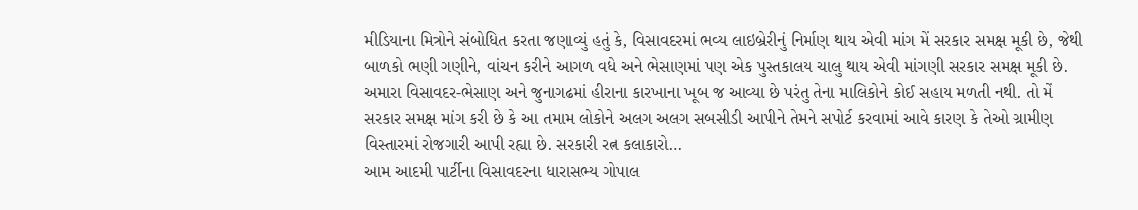મીડિયાના મિત્રોને સંબોધિત કરતા જણાવ્યું હતું કે, વિસાવદરમાં ભવ્ય લાઇબ્રેરીનું નિર્માણ થાય એવી માંગ મેં સરકાર સમક્ષ મૂકી છે, જેથી બાળકો ભણી ગણીને, વાંચન કરીને આગળ વધે અને ભેસાણમાં પણ એક પુસ્તકાલય ચાલુ થાય એવી માંગણી સરકાર સમક્ષ મૂકી છે. અમારા વિસાવદર-ભેસાણ અને જુનાગઢમાં હીરાના કારખાના ખૂબ જ આવ્યા છે પરંતુ તેના માલિકોને કોઈ સહાય મળતી નથી. તો મેં સરકાર સમક્ષ માંગ કરી છે કે આ તમામ લોકોને અલગ અલગ સબસીડી આપીને તેમને સપોર્ટ કરવામાં આવે કારણ કે તેઓ ગ્રામીણ વિસ્તારમાં રોજગારી આપી રહ્યા છે. સરકારી રત્ન કલાકારો…
આમ આદમી પાર્ટીના વિસાવદરના ધારાસભ્ય ગોપાલ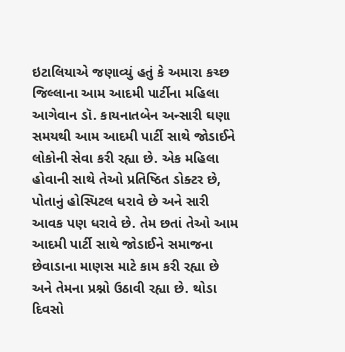ઇટાલિયાએ જણાવ્યું હતું કે અમારા કચ્છ જિલ્લાના આમ આદમી પાર્ટીના મહિલા આગેવાન ડૉ. કાયનાતબેન અન્સારી ઘણા સમયથી આમ આદમી પાર્ટી સાથે જોડાઈને લોકોની સેવા કરી રહ્યા છે. એક મહિલા હોવાની સાથે તેઓ પ્રતિષ્ઠિત ડોક્ટર છે, પોતાનું હોસ્પિટલ ધરાવે છે અને સારી આવક પણ ધરાવે છે. તેમ છતાં તેઓ આમ આદમી પાર્ટી સાથે જોડાઈને સમાજના છેવાડાના માણસ માટે કામ કરી રહ્યા છે અને તેમના પ્રશ્નો ઉઠાવી રહ્યા છે. થોડા દિવસો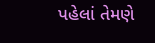પહેલાં તેમણે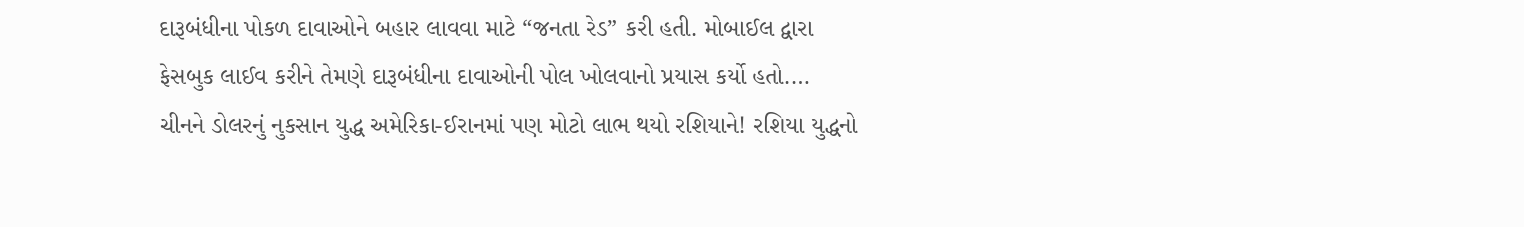દારૂબંધીના પોકળ દાવાઓને બહાર લાવવા માટે “જનતા રેડ” કરી હતી. મોબાઈલ દ્વારા ફેસબુક લાઈવ કરીને તેમણે દારૂબંધીના દાવાઓની પોલ ખોલવાનો પ્રયાસ કર્યો હતો.…
ચીનને ડોલરનું નુકસાન યુદ્ધ અમેરિકા-ઈરાનમાં પણ મોટો લાભ થયો રશિયાને! રશિયા યુદ્ધનો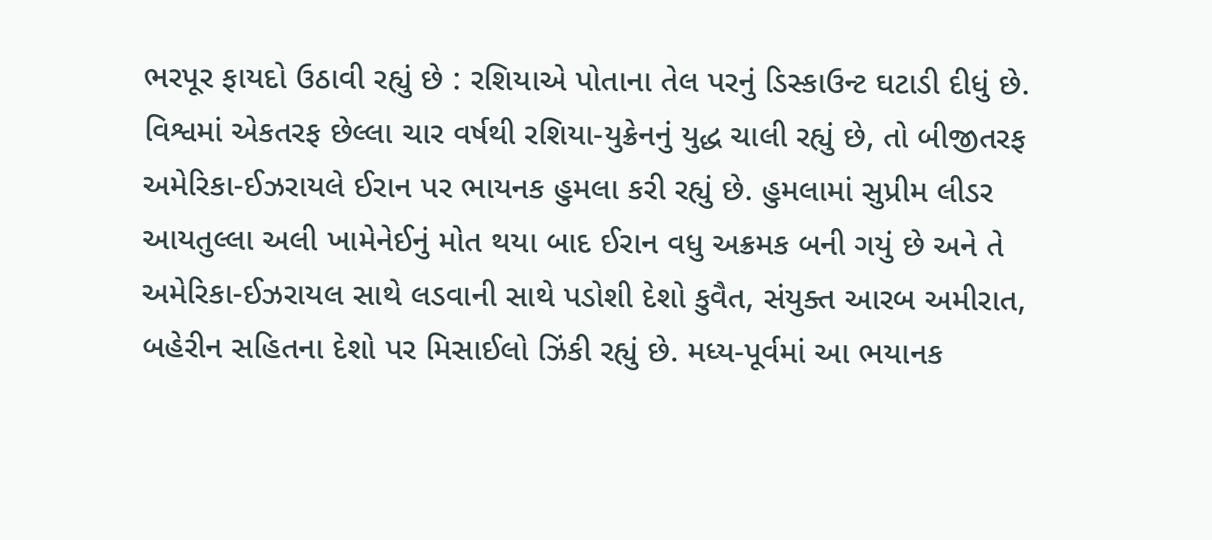ભરપૂર ફાયદો ઉઠાવી રહ્યું છે : રશિયાએ પોતાના તેલ પરનું ડિસ્કાઉન્ટ ઘટાડી દીધું છે. વિશ્વમાં એકતરફ છેલ્લા ચાર વર્ષથી રશિયા-યુક્રેનનું યુદ્ધ ચાલી રહ્યું છે, તો બીજીતરફ અમેરિકા-ઈઝરાયલે ઈરાન પર ભાયનક હુમલા કરી રહ્યું છે. હુમલામાં સુપ્રીમ લીડર આયતુલ્લા અલી ખામેનેઈનું મોત થયા બાદ ઈરાન વધુ અક્રમક બની ગયું છે અને તે અમેરિકા-ઈઝરાયલ સાથે લડવાની સાથે પડોશી દેશો કુવૈત, સંયુક્ત આરબ અમીરાત, બહેરીન સહિતના દેશો પર મિસાઈલો ઝિંકી રહ્યું છે. મધ્ય-પૂર્વમાં આ ભયાનક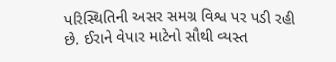પરિસ્થિતિની અસર સમગ્ર વિશ્વ પર પડી રહી છે. ઈરાને વેપાર માટેનો સૌથી વ્યસ્ત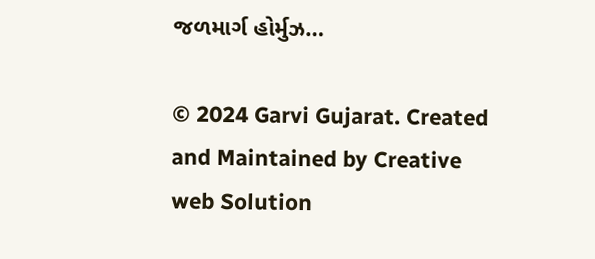જળમાર્ગ હોર્મુઝ…

© 2024 Garvi Gujarat. Created and Maintained by Creative web Solution